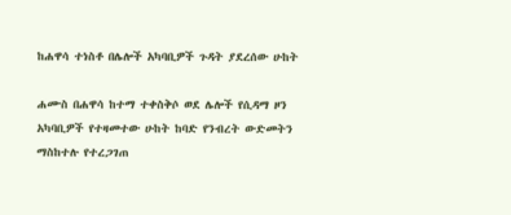ከሐዋሳ ተነስቶ በሌሎች አካባቢዎች ጉዳት ያደረሰው ሁከት

ሐሙስ በሐዋሳ ከተማ ተቀስቅሶ ወደ ሌሎች የሲዳማ ዞን አካባቢዎች የተዛመተው ሁከት ከባድ የንብረት ውድመትን ማስከተሉ የተረጋገጠ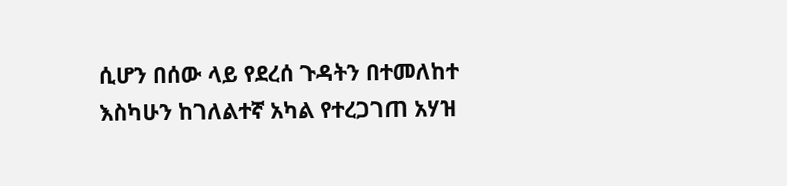ሲሆን በሰው ላይ የደረሰ ጉዳትን በተመለከተ እስካሁን ከገለልተኛ አካል የተረጋገጠ አሃዝ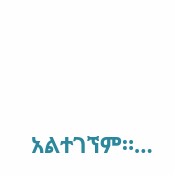አልተገኘም።…